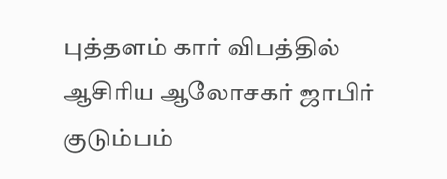புத்தளம் கார் விபத்தில் ஆசிரிய ஆலோசகர் ஜாபிர் குடும்பம்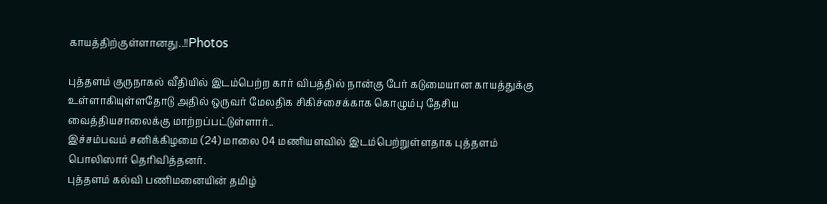காயத்திற்குள்ளானது..!!Photos

புத்தளம் குருநாகல் வீதியில் இடம்பெற்ற கார் விபத்தில் நான்கு பேர் கடுமையான காயத்துக்கு உள்ளாகியுள்ளதோடு அதில் ஒருவர் மேலதிக சிகிச்சைக்காக கொழும்பு தேசிய வைத்தியசாலைக்கு மாற்றப்பட்டுள்ளார்..
இச்சம்பவம் சனிக்கிழமை (24) மாலை 04 மணியளவில் இடம்பெற்றுள்ளதாக புத்தளம் பொலிஸார் தெரிவித்தனர்.
புத்தளம் கல்வி பணிமனையின் தமிழ்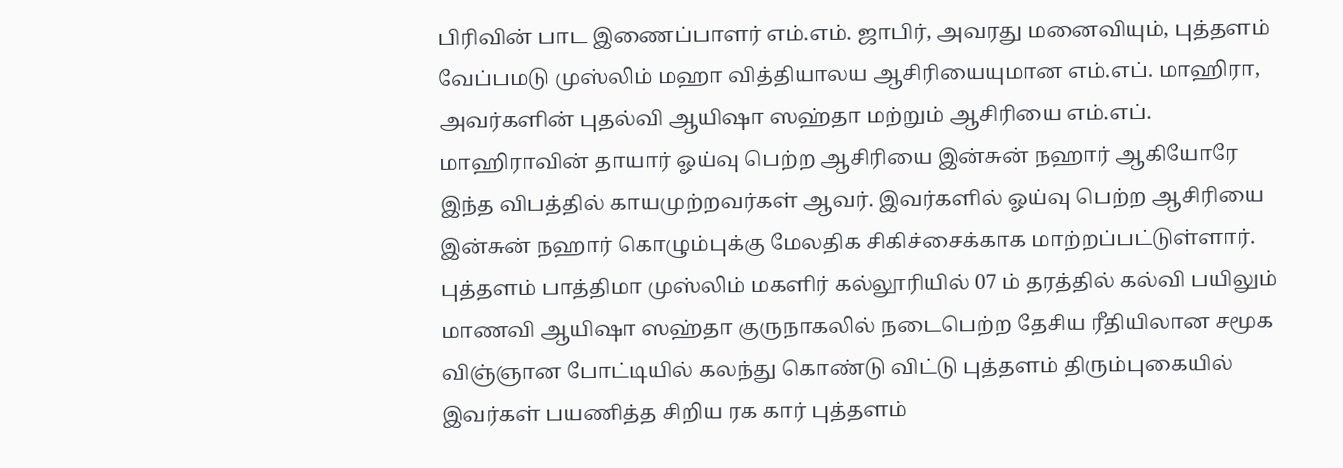பிரிவின் பாட இணைப்பாளர் எம்.எம். ஜாபிர், அவரது மனைவியும், புத்தளம் வேப்பமடு முஸ்லிம் மஹா வித்தியாலய ஆசிரியையுமான எம்.எப். மாஹிரா, அவர்களின் புதல்வி ஆயிஷா ஸஹ்தா மற்றும் ஆசிரியை எம்.எப். மாஹிராவின் தாயார் ஓய்வு பெற்ற ஆசிரியை இன்சுன் நஹார் ஆகியோரே இந்த விபத்தில் காயமுற்றவர்கள் ஆவர். இவர்களில் ஓய்வு பெற்ற ஆசிரியை இன்சுன் நஹார் கொழும்புக்கு மேலதிக சிகிச்சைக்காக மாற்றப்பட்டுள்ளார்.
புத்தளம் பாத்திமா முஸ்லிம் மகளிர் கல்லூரியில் 07 ம் தரத்தில் கல்வி பயிலும் மாணவி ஆயிஷா ஸஹ்தா குருநாகலில் நடைபெற்ற தேசிய ரீதியிலான சமூக விஞ்ஞான போட்டியில் கலந்து கொண்டு விட்டு புத்தளம் திரும்புகையில் இவர்கள் பயணித்த சிறிய ரக கார் புத்தளம்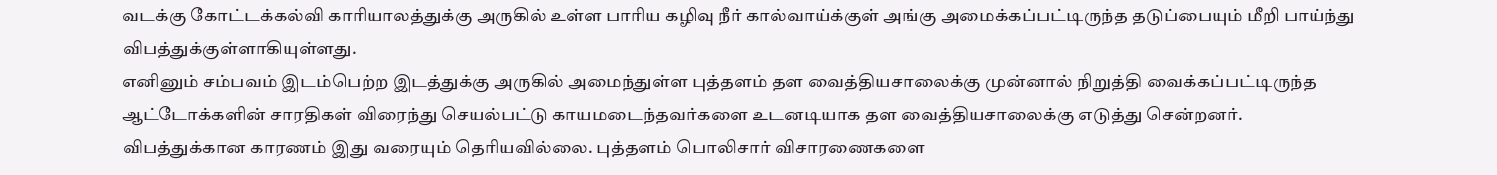வடக்கு கோட்டக்கல்வி காரியாலத்துக்கு அருகில் உள்ள பாரிய கழிவு நீர் கால்வாய்க்குள் அங்கு அமைக்கப்பட்டிருந்த தடுப்பையும் மீறி பாய்ந்து விபத்துக்குள்ளாகியுள்ளது.
எனினும் சம்பவம் இடம்பெற்ற இடத்துக்கு அருகில் அமைந்துள்ள புத்தளம் தள வைத்தியசாலைக்கு முன்னால் நிறுத்தி வைக்கப்பட்டிருந்த ஆட்டோக்களின் சாரதிகள் விரைந்து செயல்பட்டு காயமடைந்தவர்களை உடனடியாக தள வைத்தியசாலைக்கு எடுத்து சென்றனர்.
விபத்துக்கான காரணம் இது வரையும் தெரியவில்லை. புத்தளம் பொலிசார் விசாரணைகளை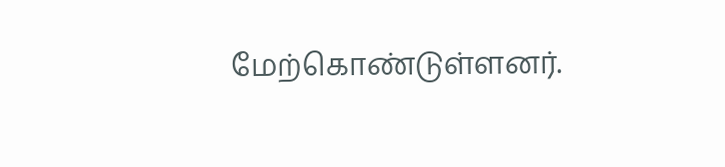மேற்கொண்டுள்ளனர்.